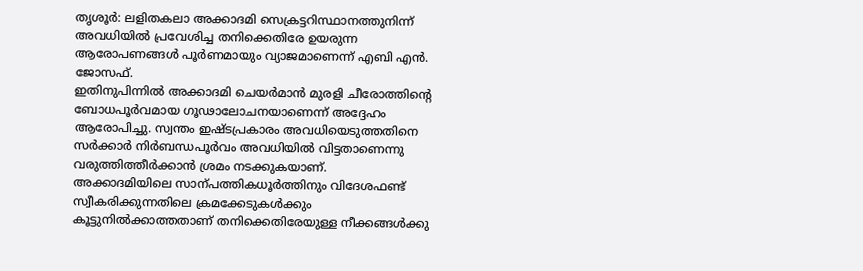തൃശൂർ: ലളിതകലാ അക്കാദമി സെക്രട്ടറിസ്ഥാനത്തുനിന്ന് അവധിയിൽ പ്രവേശിച്ച തനിക്കെതിരേ ഉയരുന്ന ആരോപണങ്ങൾ പൂർണമായും വ്യാജമാണെന്ന് എബി എൻ. ജോസഫ്.
ഇതിനുപിന്നിൽ അക്കാദമി ചെയർമാൻ മുരളി ചീരോത്തിന്റെ ബോധപൂർവമായ ഗൂഢാലോചനയാണെന്ന് അദ്ദേഹം ആരോപിച്ചു. സ്വന്തം ഇഷ്ടപ്രകാരം അവധിയെടുത്തതിനെ സർക്കാർ നിർബന്ധപൂർവം അവധിയിൽ വിട്ടതാണെന്നു വരുത്തിത്തീർക്കാൻ ശ്രമം നടക്കുകയാണ്.
അക്കാദമിയിലെ സാന്പത്തികധൂർത്തിനും വിദേശഫണ്ട് സ്വീകരിക്കുന്നതിലെ ക്രമക്കേടുകൾക്കും കൂട്ടുനിൽക്കാത്തതാണ് തനിക്കെതിരേയുള്ള നീക്കങ്ങൾക്കു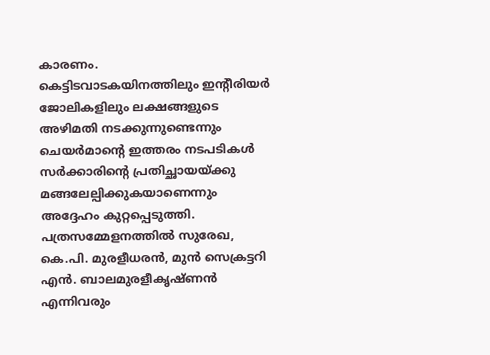കാരണം.
കെട്ടിടവാടകയിനത്തിലും ഇന്റീരിയർ ജോലികളിലും ലക്ഷങ്ങളുടെ അഴിമതി നടക്കുന്നുണ്ടെന്നും ചെയർമാന്റെ ഇത്തരം നടപടികൾ സർക്കാരിന്റെ പ്രതിച്ഛായയ്ക്കു മങ്ങലേല്പിക്കുകയാണെന്നും അദ്ദേഹം കുറ്റപ്പെടുത്തി.
പത്രസമ്മേളനത്തിൽ സുരേഖ, കെ.പി. മുരളീധരൻ, മുൻ സെക്രട്ടറി എൻ. ബാലമുരളീകൃഷ്ണൻ എന്നിവരും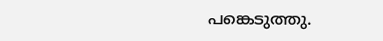പങ്കെടുത്തു.